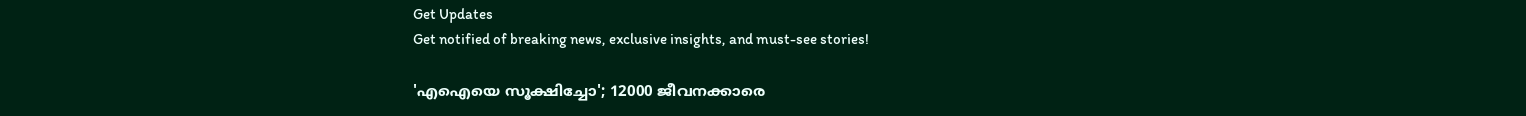Get Updates
Get notified of breaking news, exclusive insights, and must-see stories!

'എഐയെ സൂക്ഷിച്ചോ'; 12000 ജീവനക്കാരെ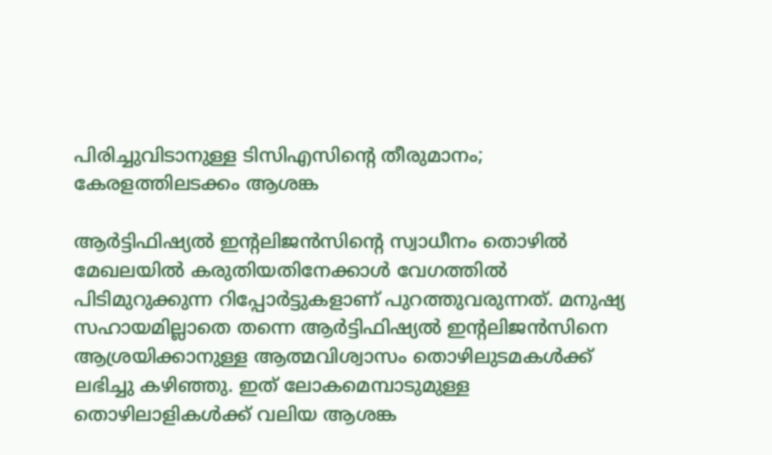പിരിച്ചുവിടാനുള്ള ടിസിഎസിന്റെ തീരുമാനം; കേരളത്തിലടക്കം ആശങ്ക

ആര്‍ട്ടിഫിഷ്യല്‍ ഇന്റലിജന്‍സിന്റെ സ്വാധീനം തൊഴില്‍ മേഖലയില്‍ കരുതിയതിനേക്കാള്‍ വേഗത്തില്‍ പിടിമുറുക്കുന്ന റിപ്പോര്‍ട്ടുകളാണ് പുറത്തുവരുന്നത്. മനുഷ്യ സഹായമില്ലാതെ തന്നെ ആര്‍ട്ടിഫിഷ്യല്‍ ഇന്റലിജന്‍സിനെ ആശ്രയിക്കാനുള്ള ആത്മവിശ്വാസം തൊഴിലുടമകള്‍ക്ക് ലഭിച്ചു കഴിഞ്ഞു. ഇത് ലോകമെമ്പാടുമുള്ള തൊഴിലാളികള്‍ക്ക് വലിയ ആശങ്ക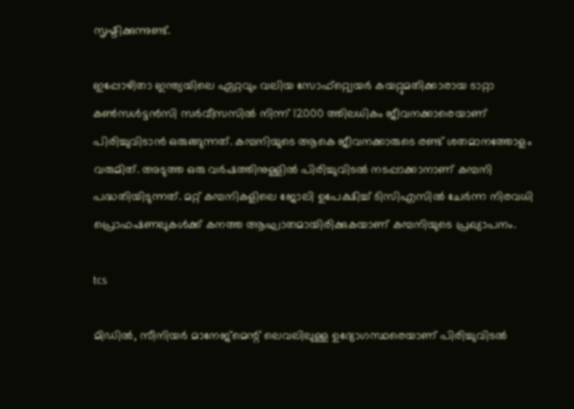സൃഷ്ടിക്കുന്നുണ്ട്.

ഇപ്പോഴിതാ ഇന്ത്യയിലെ ഏറ്റവും വലിയ സോഫ്റ്റ്വെയര്‍ കയറ്റുമതിക്കാരായ ടാറ്റാ കണ്‍സള്‍ട്ടന്‍സി സര്‍വീസസില്‍ നിന്ന് 12000 ത്തിലധികം ജീവനക്കാരെയാണ് പിരിച്ചുവിടാന്‍ ഒരുങ്ങുന്നത്. കമ്പനിയുടെ ആകെ ജീവനക്കാരുടെ രണ്ട് ശതമാനത്തോളം വരുമിത്. അടുത്ത ഒരു വര്‍ഷത്തിനുള്ളില്‍ പിരിച്ചുവിടല്‍ നടപ്പാക്കാനാണ് കമ്പനി പദ്ധതിയിടുന്നത്. മറ്റ് കമ്പനികളിലെ ജോലി ഉപേക്ഷിച്ച് ടിസിഎസില്‍ ചേര്‍ന്ന നിരവധി പ്രൊഫഷണലുകള്‍ക്ക് കനത്ത ആഘാതമായിരിക്കുകയാണ് കമ്പനിയുടെ പ്രഖ്യാപനം.

tcs

മിഡില്‍, സീനിയര്‍ മാനേജ്‌മെന്റ് ലെവലിലുള്ള ഉദ്യോഗസ്ഥരെയാണ് പിരിച്ചുവിടല്‍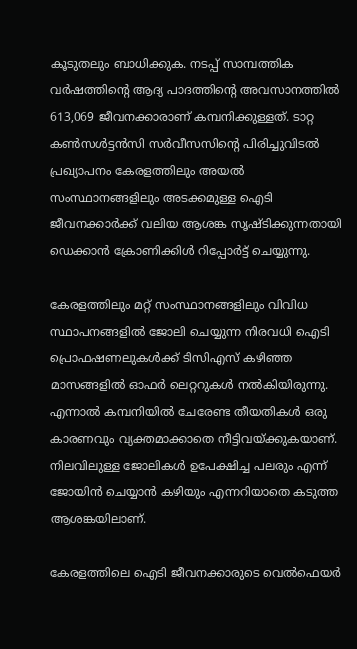കൂടുതലും ബാധിക്കുക. നടപ്പ് സാമ്പത്തിക വര്‍ഷത്തിന്റെ ആദ്യ പാദത്തിന്റെ അവസാനത്തില്‍ 613,069 ജീവനക്കാരാണ് കമ്പനിക്കുള്ളത്. ടാറ്റ കണ്‍സള്‍ട്ടന്‍സി സര്‍വീസസിന്റെ പിരിച്ചുവിടല്‍ പ്രഖ്യാപനം കേരളത്തിലും അയല്‍ സംസ്ഥാനങ്ങളിലും അടക്കമുള്ള ഐടി ജീവനക്കാര്‍ക്ക് വലിയ ആശങ്ക സൃഷ്ടിക്കുന്നതായി ഡെക്കാന്‍ ക്രോണിക്കിള്‍ റിപ്പോര്‍ട്ട് ചെയ്യുന്നു.

കേരളത്തിലും മറ്റ് സംസ്ഥാനങ്ങളിലും വിവിധ സ്ഥാപനങ്ങളില്‍ ജോലി ചെയ്യുന്ന നിരവധി ഐടി പ്രൊഫഷണലുകള്‍ക്ക് ടിസിഎസ് കഴിഞ്ഞ മാസങ്ങളില്‍ ഓഫര്‍ ലെറ്ററുകള്‍ നല്‍കിയിരുന്നു. എന്നാല്‍ കമ്പനിയില്‍ ചേരേണ്ട തീയതികള്‍ ഒരു കാരണവും വ്യക്തമാക്കാതെ നീട്ടിവയ്ക്കുകയാണ്. നിലവിലുള്ള ജോലികള്‍ ഉപേക്ഷിച്ച പലരും എന്ന് ജോയിന്‍ ചെയ്യാന്‍ കഴിയും എന്നറിയാതെ കടുത്ത ആശങ്കയിലാണ്.

കേരളത്തിലെ ഐടി ജീവനക്കാരുടെ വെല്‍ഫെയര്‍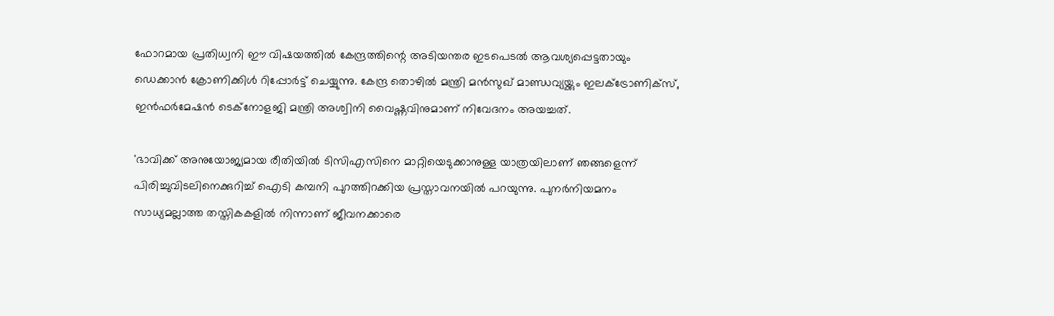ഫോറമായ പ്രതിധ്വനി ഈ വിഷയത്തില്‍ കേന്ദ്രത്തിന്റെ അടിയന്തര ഇടപെടല്‍ ആവശ്യപ്പെട്ടതായും ഡെക്കാന്‍ ക്രോണിക്കിള്‍ റിപ്പോര്‍ട്ട് ചെയ്യുന്നു. കേന്ദ്ര തൊഴില്‍ മന്ത്രി മന്‍സുഖ് മാണ്ഡവ്യയ്ക്കും ഇലക്ട്രോണിക്‌സ്, ഇന്‍ഫര്‍മേഷന്‍ ടെക്‌നോളജി മന്ത്രി അശ്വിനി വൈഷ്ണവിനുമാണ് നിവേദനം അയച്ചത്.

'ഭാവിക്ക് അനുയോജ്യമായ രീതിയില്‍ ടിസിഎസിനെ മാറ്റിയെടുക്കാനുള്ള യാത്രയിലാണ് ഞങ്ങളെന്ന് പിരിച്ചുവിടലിനെക്കുറിച്ച് ഐടി കമ്പനി പുറത്തിറക്കിയ പ്രസ്താവനയില്‍ പറയുന്നു. പുനര്‍നിയമനം സാധ്യമല്ലാത്ത തസ്തികകളില്‍ നിന്നാണ് ജീവനക്കാരെ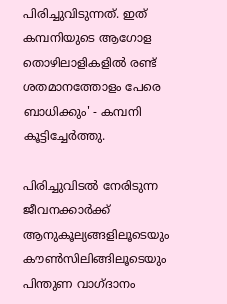പിരിച്ചുവിടുന്നത്. ഇത് കമ്പനിയുടെ ആഗോള തൊഴിലാളികളില്‍ രണ്ട് ശതമാനത്തോളം പേരെ ബാധിക്കും' - കമ്പനി കൂട്ടിച്ചേര്‍ത്തു.

പിരിച്ചുവിടല്‍ നേരിടുന്ന ജീവനക്കാര്‍ക്ക് ആനുകൂല്യങ്ങളിലൂടെയും കൗണ്‍സിലിങ്ങിലൂടെയും പിന്തുണ വാഗ്ദാനം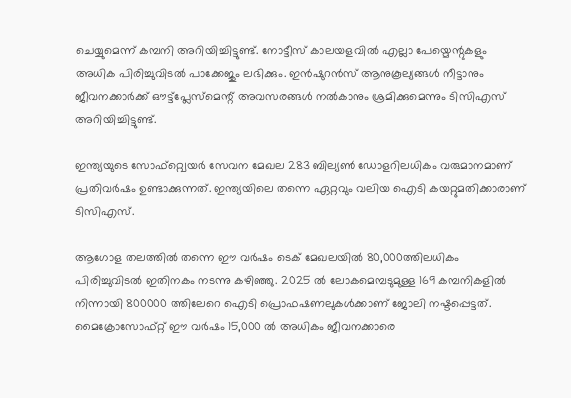ചെയ്യുമെന്ന് കമ്പനി അറിയിച്ചിട്ടുണ്ട്. നോട്ടീസ് കാലയളവില്‍ എല്ലാ പേയ്മെന്റുകളും അധിക പിരിച്ചുവിടല്‍ പാക്കേജും ലഭിക്കും. ഇന്‍ഷുറന്‍സ് ആനുകൂല്യങ്ങള്‍ നീട്ടാനും ജീവനക്കാര്‍ക്ക് ഔട്ട്പ്ലേസ്മെന്റ് അവസരങ്ങള്‍ നല്‍കാനും ശ്രമിക്കുമെന്നും ടിസിഎസ് അറിയിച്ചിട്ടുണ്ട്.

ഇന്ത്യയുടെ സോഫ്റ്റ്വെയര്‍ സേവന മേഖല 283 ബില്യണ്‍ ഡോളറിലധികം വരുമാനമാണ് പ്രതിവര്‍ഷം ഉണ്ടാക്കുന്നത്. ഇന്ത്യയിലെ തന്നെ ഏറ്റവും വലിയ ഐടി കയറ്റുമതിക്കാരാണ് ടിസിഎസ്.

ആഗോള തലത്തില്‍ തന്നെ ഈ വര്‍ഷം ടെക് മേഖലയില്‍ 80,000ത്തിലധികം പിരിച്ചുവിടല്‍ ഇതിനകം നടന്നു കഴിഞ്ഞു. 2025 ല്‍ ലോകമെമ്പടുമുള്ള 169 കമ്പനികളില്‍ നിന്നായി 800000 ത്തിലേറെ ഐടി പ്രൊഫഷണലുകള്‍ക്കാണ് ജോലി നഷ്ടപ്പെട്ടത്. മൈക്രോസോഫ്റ്റ് ഈ വര്‍ഷം 15,000 ല്‍ അധികം ജീവനക്കാരെ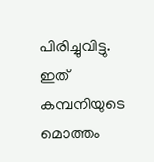പിരിച്ചുവിട്ടു. ഇത് കമ്പനിയുടെ മൊത്തം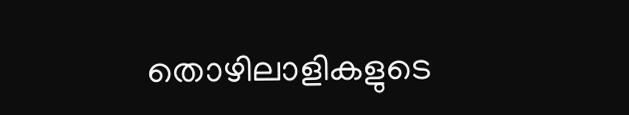തൊഴിലാളികളുടെ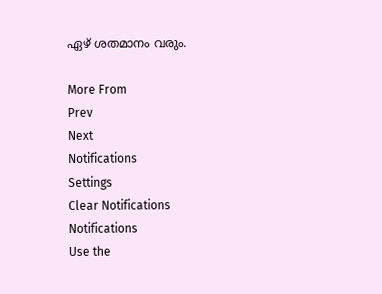ഏഴ് ശതമാനം വരും.

More From
Prev
Next
Notifications
Settings
Clear Notifications
Notifications
Use the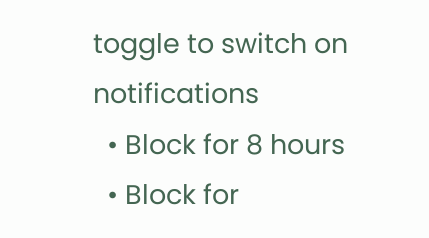toggle to switch on notifications
  • Block for 8 hours
  • Block for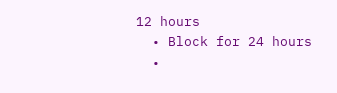12 hours
  • Block for 24 hours
  •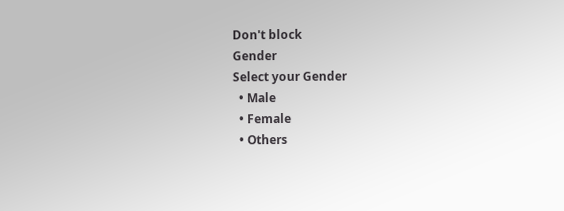Don't block
Gender
Select your Gender
  • Male
  • Female
  • Others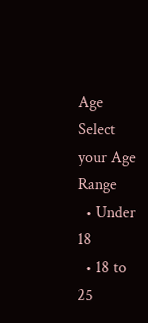Age
Select your Age Range
  • Under 18
  • 18 to 25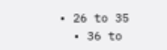• 26 to 35
  • 36 to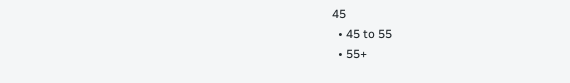45
  • 45 to 55
  • 55+